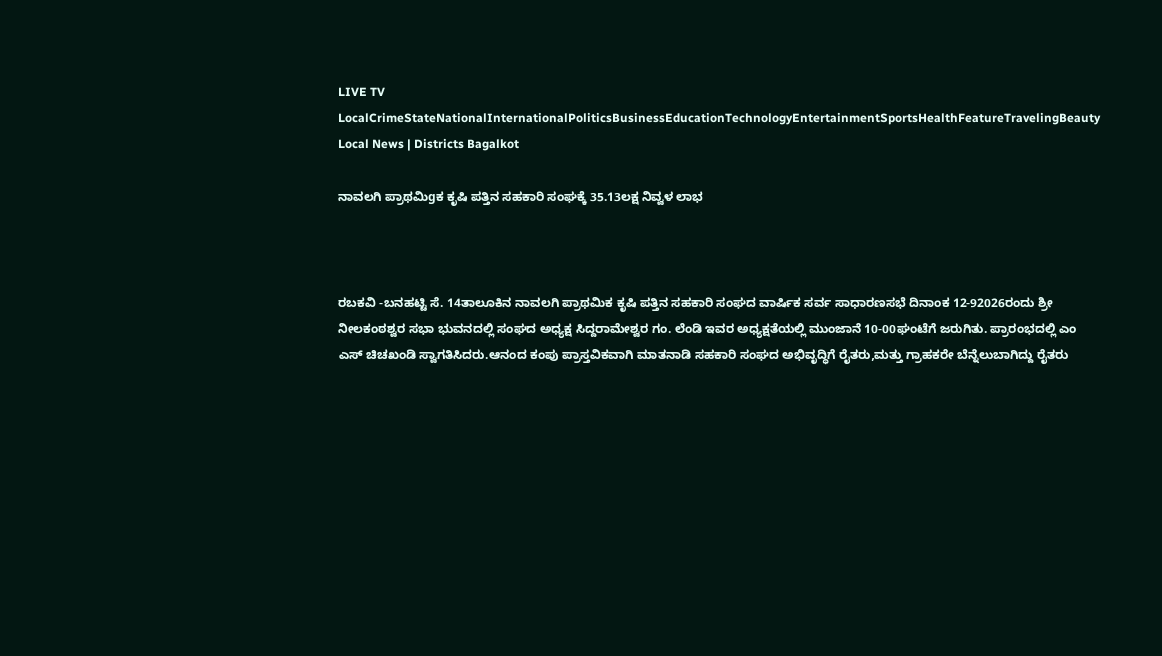LIVE TV LocalCrimeStateNationalInternationalPoliticsBusinessEducationTechnologyEntertainmentSportsHealthFeatureTravelingBeauty
Local News | Districts Bagalkot

ನಾವಲಗಿ ಪ್ರಾಥಮಿgಕ ಕೃಷಿ ಪತ್ತಿನ ಸಹಕಾರಿ ಸಂಘಕ್ಕೆ 35.13ಲಕ್ಷ ನಿವ್ವಳ ಲಾಭ



ರಬಕವಿ -ಬನಹಟ್ಟಿ ಸೆ. 14ತಾಲೂಕಿನ ನಾವಲಗಿ ಪ್ರಾಥಮಿಕ ಕೃಷಿ ಪತ್ತಿನ ಸಹಕಾರಿ ಸಂಘದ ವಾರ್ಷಿಕ ಸರ್ವ ಸಾಧಾರಣಸಭೆ ದಿನಾಂಕ 12-92026ರಂದು ಶ್ರೀ ನೀಲಕಂಠಶ್ವರ ಸಭಾ ಭುವನದಲ್ಲಿ ಸಂಘದ ಅಧ್ಯಕ್ಷ ಸಿದ್ದರಾಮೇಶ್ವರ ಗಂ. ಲೆಂಡಿ ಇವರ ಅಧ್ಯಕ್ಷತೆಯಲ್ಲಿ ಮುಂಜಾನೆ 10-00ಘಂಟೆಗೆ ಜರುಗಿತು. ಪ್ರಾರಂಭದಲ್ಲಿ ಎಂ ಎಸ್ ಚಿಚಖಂಡಿ ಸ್ವಾಗತಿಸಿದರು.ಆನಂದ ಕಂಪು ಪ್ರಾಸ್ತವಿಕವಾಗಿ ಮಾತನಾಡಿ ಸಹಕಾರಿ ಸಂಘದ ಅಭಿವೃದ್ಧಿಗೆ ರೈತರು,ಮತ್ತು ಗ್ರಾಹಕರೇ ಬೆನ್ನೆಲುಬಾಗಿದ್ದು ರೈತರು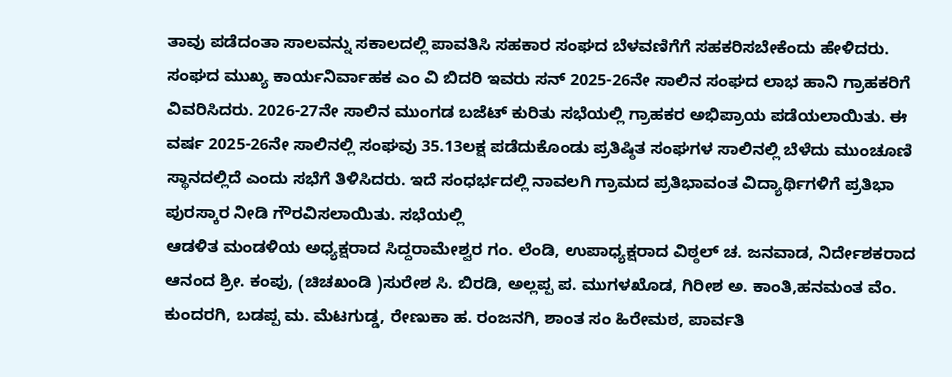ತಾವು ಪಡೆದಂತಾ ಸಾಲವನ್ನು ಸಕಾಲದಲ್ಲಿ ಪಾವತಿಸಿ ಸಹಕಾರ ಸಂಘದ ಬೆಳವಣಿಗೆಗೆ ಸಹಕರಿಸಬೇಕೆಂದು ಹೇಳಿದರು. ಸಂಘದ ಮುಖ್ಯ ಕಾರ್ಯನಿರ್ವಾಹಕ ಎಂ ವಿ ಬಿದರಿ ಇವರು ಸನ್ 2025-26ನೇ ಸಾಲಿನ ಸಂಘದ ಲಾಭ ಹಾನಿ ಗ್ರಾಹಕರಿಗೆ ವಿವರಿಸಿದರು. 2026-27ನೇ ಸಾಲಿನ ಮುಂಗಡ ಬಜೆಟ್ ಕುರಿತು ಸಭೆಯಲ್ಲಿ ಗ್ರಾಹಕರ ಅಭಿಪ್ರಾಯ ಪಡೆಯಲಾಯಿತು. ಈ ವರ್ಷ 2025-26ನೇ ಸಾಲಿನಲ್ಲಿ ಸಂಘವು 35.13ಲಕ್ಷ ಪಡೆದುಕೊಂಡು ಪ್ರತಿಷ್ಠಿತ ಸಂಘಗಳ ಸಾಲಿನಲ್ಲಿ ಬೆಳೆದು ಮುಂಚೂಣಿ ಸ್ಥಾನದಲ್ಲಿದೆ ಎಂದು ಸಭೆಗೆ ತಿಳಿಸಿದರು. ಇದೆ ಸಂಧರ್ಭದಲ್ಲಿ ನಾವಲಗಿ ಗ್ರಾಮದ ಪ್ರತಿಭಾವಂತ ವಿದ್ಯಾರ್ಥಿಗಳಿಗೆ ಪ್ರತಿಭಾ ಪುರಸ್ಕಾರ ನೀಡಿ ಗೌರವಿಸಲಾಯಿತು. ಸಭೆಯಲ್ಲಿ
ಆಡಳಿತ ಮಂಡಳಿಯ ಅಧ್ಯಕ್ಷರಾದ ಸಿದ್ದರಾಮೇಶ್ವರ ಗಂ. ಲೆಂಡಿ, ಉಪಾಧ್ಯಕ್ಷರಾದ ವಿಠ್ಠಲ್ ಚ. ಜನವಾಡ, ನಿರ್ದೇಶಕರಾದ ಆನಂದ ಶ್ರೀ. ಕಂಪು, (ಚಿಚಖಂಡಿ )ಸುರೇಶ ಸಿ. ಬಿರಡಿ, ಅಲ್ಲಪ್ಪ ಪ. ಮುಗಳಖೊಡ, ಗಿರೀಶ ಅ. ಕಾಂತಿ,ಹನಮಂತ ವೆಂ. ಕುಂದರಗಿ, ಬಡಪ್ಪ ಮ. ಮೆಟಗುಡ್ಡ, ರೇಣುಕಾ ಹ. ರಂಜನಗಿ, ಶಾಂತ ಸಂ ಹಿರೇಮಠ, ಪಾರ್ವತಿ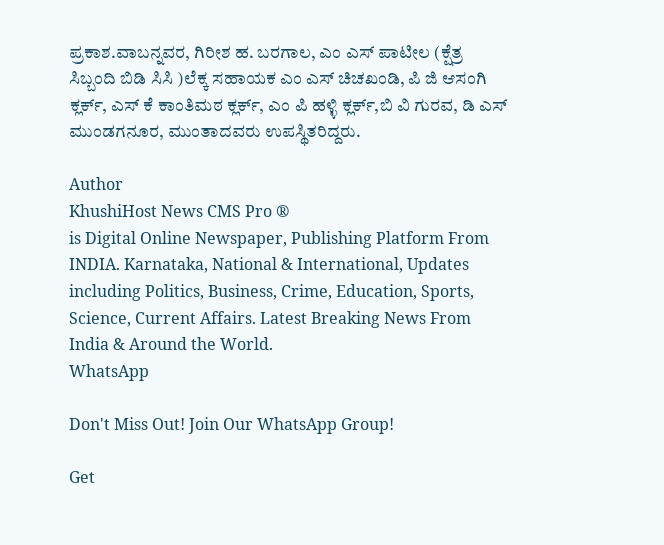ಪ್ರಕಾಶ.ವಾಬನ್ನವರ, ಗಿರೀಶ ಹ. ಬರಗಾಲ, ಎಂ ಎಸ್ ಪಾಟೀಲ (ಕ್ಷೆತ್ರ ಸಿಬ್ಬಂದಿ ಬಿಡಿ ಸಿಸಿ )ಲೆಕ್ಕ ಸಹಾಯಕ ಎಂ ಎಸ್ ಚಿಚಖಂಡಿ, ಪಿ ಜಿ ಆಸಂಗಿ ಕ್ಲರ್ಕ್, ಎಸ್ ಕೆ ಕಾಂತಿಮಠ ಕ್ಲರ್ಕ್, ಎಂ ಪಿ ಹಳ್ಳಿ ಕ್ಲರ್ಕ್,ಬಿ ವಿ ಗುರವ, ಡಿ ಎಸ್ ಮುಂಡಗನೂರ, ಮುಂತಾದವರು ಉಪಸ್ಥಿತರಿದ್ದರು.

Author
KhushiHost News CMS Pro ®
is Digital Online Newspaper, Publishing Platform From INDIA. Karnataka, National & International, Updates including Politics, Business, Crime, Education, Sports, Science, Current Affairs. Latest Breaking News From India & Around the World.
WhatsApp

Don't Miss Out! Join Our WhatsApp Group!

Get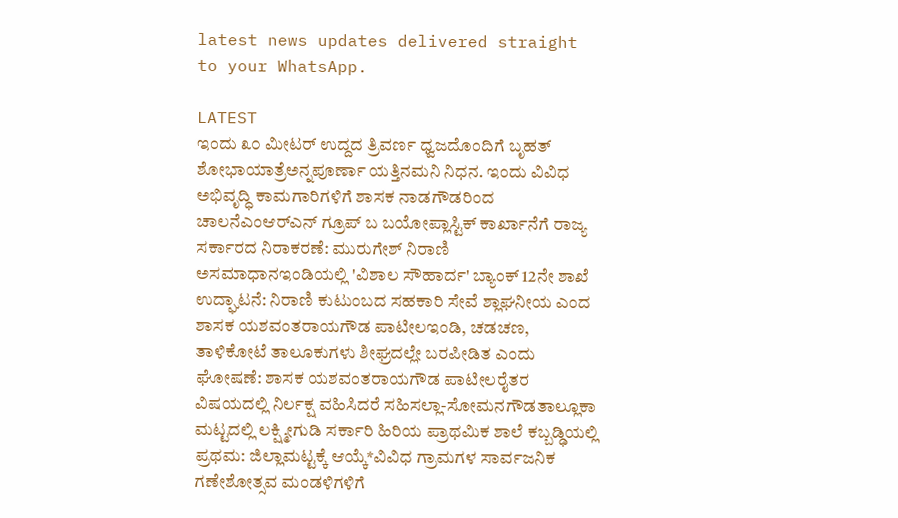latest news updates delivered straight to your WhatsApp.

LATEST
ಇಂದು ೩೦ ಮೀಟರ್ ಉದ್ದದ ತ್ರಿವರ್ಣ ಧ್ವಜದೊಂದಿಗೆ ಬೃಹತ್ ಶೋಭಾಯಾತ್ರೆಅನ್ನಪೂರ್ಣಾ ಯತ್ತಿನಮನಿ ನಿಧನ. ಇಂದು ವಿವಿಧ ಅಭಿವೃದ್ಧಿ ಕಾಮಗಾರಿಗಳಿಗೆ ಶಾಸಕ ನಾಡಗೌಡರಿಂದ ಚಾಲನೆಎಂಆರ್‌ಎನ್‌ ಗ್ರೂಪ್ ಬ ಬಯೋಪ್ಲಾಸ್ಟಿಕ್ ಕಾರ್ಖಾನೆಗೆ ರಾಜ್ಯ ಸರ್ಕಾರದ ನಿರಾಕರಣೆ: ಮುರುಗೇಶ್ ನಿರಾಣಿ ಅಸಮಾಧಾನಇಂಡಿಯಲ್ಲಿ 'ವಿಶಾಲ ಸೌಹಾರ್ದ' ಬ್ಯಾಂಕ್‌ 12ನೇ ಶಾಖೆ ಉದ್ಘಾಟನೆ: ನಿರಾಣಿ ಕುಟುಂಬದ ಸಹಕಾರಿ ಸೇವೆ ಶ್ಲಾಘನೀಯ ಎಂದ ಶಾಸಕ ಯಶವಂತರಾಯಗೌಡ ಪಾಟೀಲಇಂಡಿ, ಚಡಚಣ, ತಾಳಿಕೋಟೆ ತಾಲೂಕುಗಳು ಶೀಘ್ರದಲ್ಲೇ ಬರಪೀಡಿತ ಎಂದು ಘೋಷಣೆ: ಶಾಸಕ ಯಶವಂತರಾಯಗೌಡ ಪಾಟೀಲರೈತರ ವಿಷಯದಲ್ಲಿ ನಿರ್ಲಕ್ಷ ವಹಿಸಿದರೆ ಸಹಿಸಲ್ಲಾ-ಸೋಮನಗೌಡತಾಲ್ಲೂಕಾ ಮಟ್ಟದಲ್ಲಿ ಲಕ್ಷ್ಮೀಗುಡಿ ಸರ್ಕಾರಿ ಹಿರಿಯ ಪ್ರಾಥಮಿಕ ಶಾಲೆ ಕಬ್ಬಡ್ಢಿಯಲ್ಲಿ ಪ್ರಥಮ: ಜಿಲ್ಲಾಮಟ್ಟಕ್ಕೆ ಆಯ್ಕೆ*ವಿವಿಧ ಗ್ರಾಮಗಳ ಸಾರ್ವಜನಿಕ ಗಣೇಶೋತ್ಸವ ಮಂಡಳಿಗಳಿಗೆ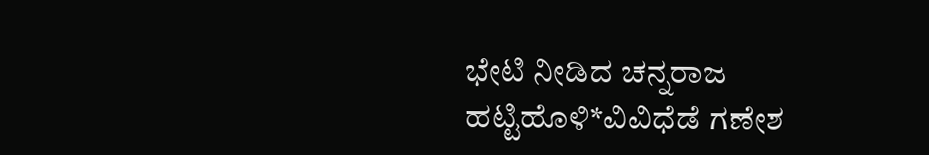ಭೇಟಿ ನೀಡಿದ ಚನ್ನರಾಜ ಹಟ್ಟಿಹೊಳಿ*ವಿವಿಧೆಡೆ ಗಣೇಶ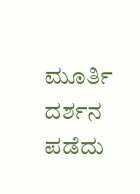ಮೂರ್ತಿ ದರ್ಶನ ಪಡೆದು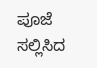ಪೂಜೆ ಸಲ್ಲಿಸಿದ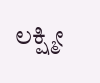ಲಕ್ಷ್ಮೀ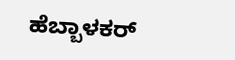ಹೆಬ್ಬಾಳಕರ್